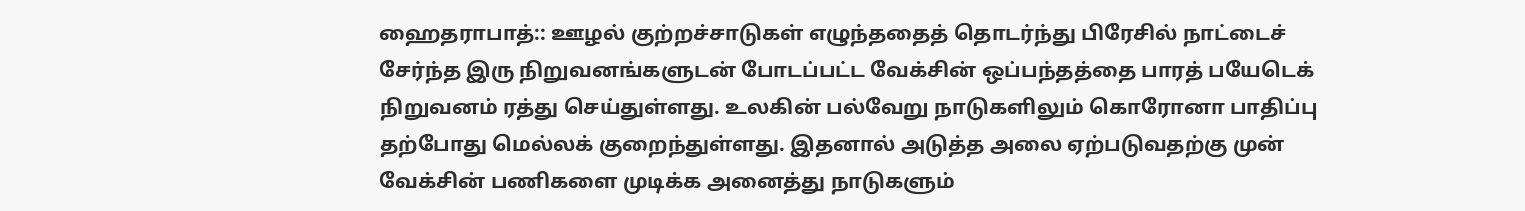ஹைதராபாத்:: ஊழல் குற்றச்சாடுகள் எழுந்ததைத் தொடர்ந்து பிரேசில் நாட்டைச் சேர்ந்த இரு நிறுவனங்களுடன் போடப்பட்ட வேக்சின் ஒப்பந்தத்தை பாரத் பயேடெக் நிறுவனம் ரத்து செய்துள்ளது. உலகின் பல்வேறு நாடுகளிலும் கொரோனா பாதிப்பு தற்போது மெல்லக் குறைந்துள்ளது. இதனால் அடுத்த அலை ஏற்படுவதற்கு முன் வேக்சின் பணிகளை முடிக்க அனைத்து நாடுகளும்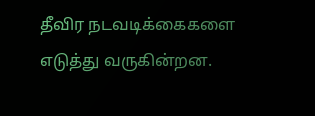தீவிர நடவடிக்கைகளை எடுத்து வருகின்றன.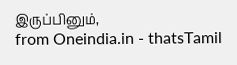இருப்பினும்,
from Oneindia.in - thatsTamil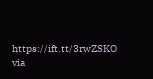https://ift.tt/3rwZSKO
via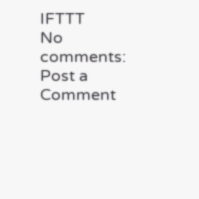IFTTT
No comments:
Post a Comment